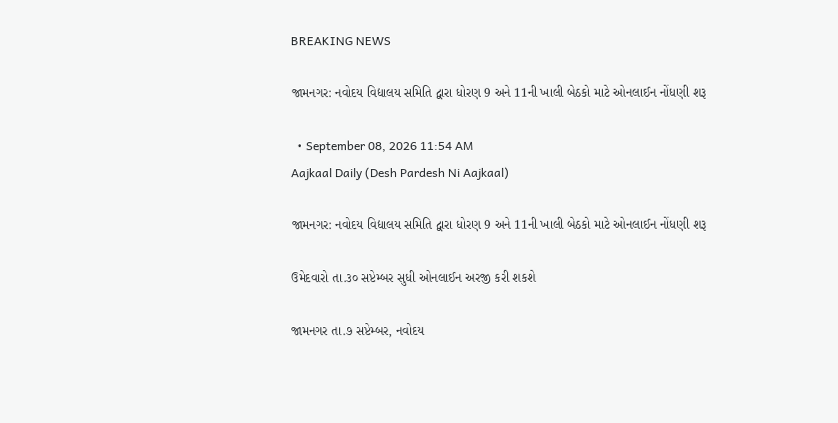BREAKING NEWS

જામનગર: નવોદય વિદ્યાલય સમિતિ દ્વારા ધોરણ 9 અને 11ની ખાલી બેઠકો માટે ઓનલાઈન નોંધણી શરૂ

  • September 08, 2026 11:54 AM
Aajkaal Daily (Desh Pardesh Ni Aajkaal)

જામનગર: નવોદય વિદ્યાલય સમિતિ દ્વારા ધોરણ 9 અને 11ની ખાલી બેઠકો માટે ઓનલાઈન નોંધણી શરૂ

ઉમેદવારો તા.૩૦ સપ્ટેમ્બર સુધી ઓનલાઈન અરજી કરી શકશે

જામનગર તા.૭ સપ્ટેમ્બર, નવોદય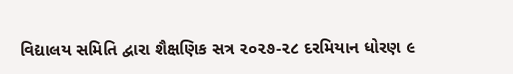વિદ્યાલય સમિતિ દ્વારા શૈક્ષણિક સત્ર ૨૦૨૭-૨૮ દરમિયાન ધોરણ ૯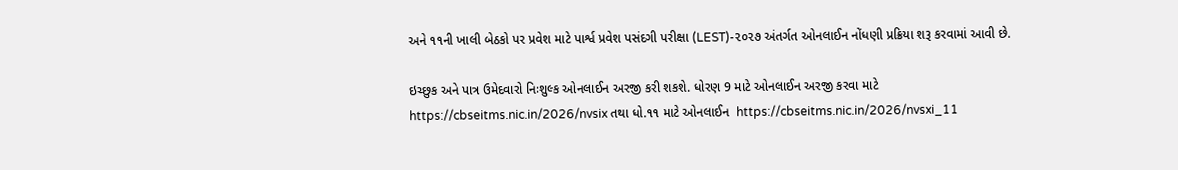અને ૧૧ની ખાલી બેઠકો પર પ્રવેશ માટે પાર્શ્વ પ્રવેશ પસંદગી પરીક્ષા (LEST)-૨૦૨૭ અંતર્ગત ઓનલાઈન નોંધણી પ્રક્રિયા શરૂ કરવામાં આવી છે.

ઇચ્છુક અને પાત્ર ઉમેદવારો નિઃશુલ્ક ઓનલાઈન અરજી કરી શકશે. ધોરણ 9 માટે ઓનલાઈન અરજી કરવા માટે
https://cbseitms.nic.in/2026/nvsix તથા ધો.૧૧ માટે ઓનલાઈન  https://cbseitms.nic.in/2026/nvsxi_11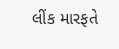લીંક મારફતે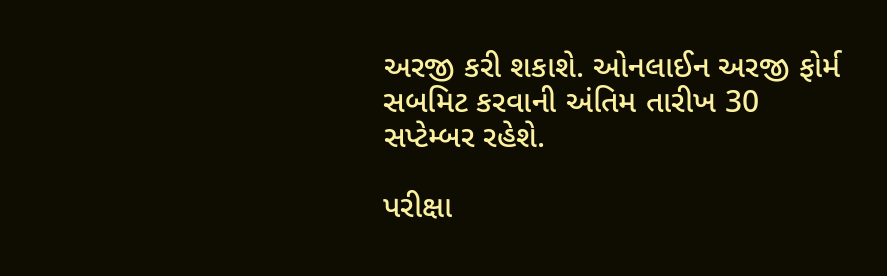અરજી કરી શકાશે. ઓનલાઈન અરજી ફોર્મ સબમિટ કરવાની અંતિમ તારીખ 30 સપ્ટેમ્બર રહેશે.

પરીક્ષા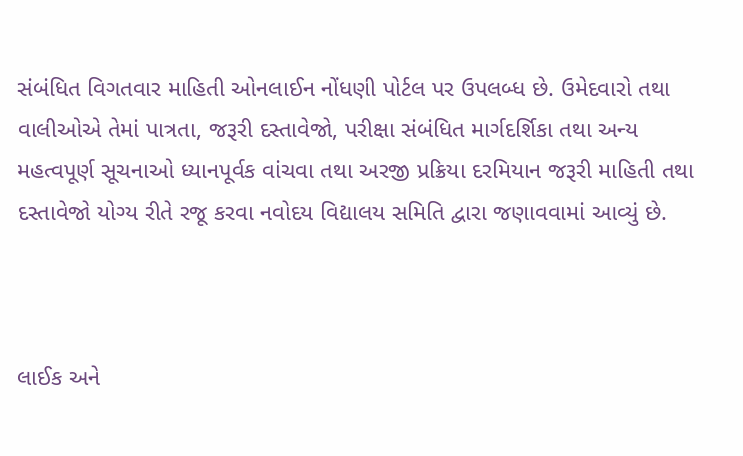સંબંધિત વિગતવાર માહિતી ઓનલાઈન નોંધણી પોર્ટલ પર ઉપલબ્ધ છે. ઉમેદવારો તથા વાલીઓએ તેમાં પાત્રતા, જરૂરી દસ્તાવેજો, પરીક્ષા સંબંધિત માર્ગદર્શિકા તથા અન્ય મહત્વપૂર્ણ સૂચનાઓ ધ્યાનપૂર્વક વાંચવા તથા અરજી પ્રક્રિયા દરમિયાન જરૂરી માહિતી તથા દસ્તાવેજો યોગ્ય રીતે રજૂ કરવા નવોદય વિદ્યાલય સમિતિ દ્વારા જણાવવામાં આવ્યું છે.



લાઈક અને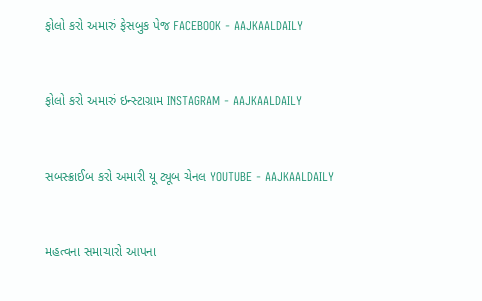ફોલો કરો અમારું ફેસબુક પેજ FACEBOOK - AAJKAALDAILY


ફોલો કરો અમારું ઇન્સ્ટાગ્રામ INSTAGRAM - AAJKAALDAILY


સબસ્ક્રાઈબ કરો અમારી યૂ ટ્યૂબ ચેનલ YOUTUBE - AAJKAALDAILY


મહત્વના સમાચારો આપના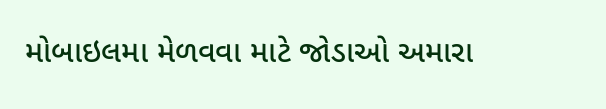મોબાઇલમા મેળવવા માટે જોડાઓ અમારા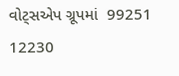વોટ્સએપ ગ્રૂપમાં  99251 12230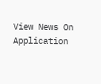View News On Application